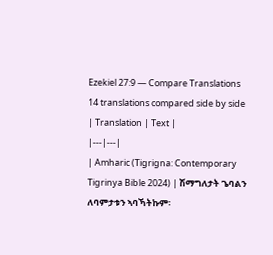Ezekiel 27:9 — Compare Translations
14 translations compared side by side
| Translation | Text |
|---|---|
| Amharic (Tigrigna: Contemporary Tigrinya Bible 2024) | ሽማግለታት ጌባልን ለባምታቱን ኣባኻትኩም፡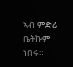ኣብ ምድሪ ቤትኩም ነበሩ።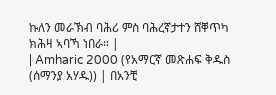ኩለን መራኽብ ባሕሪ ምስ ባሕረኛታተን ሸቐጥካ ክሕዛ ኣባኻ ነበራ። |
| Amharic 2000 (የአማርኛ መጽሐፍ ቅዱስ (ሰማንያ አሃዱ)) | በአንቺ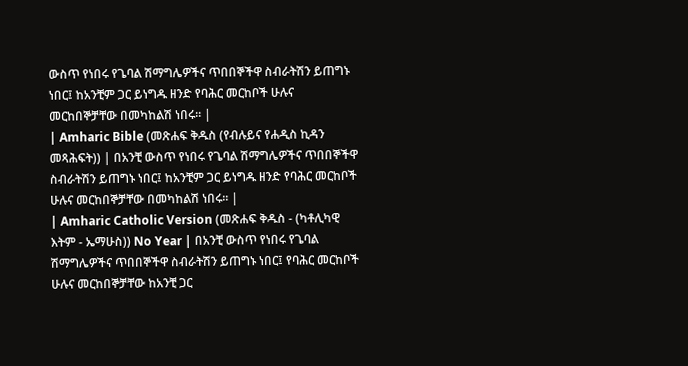ውስጥ የነበሩ የጌባል ሽማግሌዎችና ጥበበኞችዋ ስብራትሽን ይጠግኑ ነበር፤ ከአንቺም ጋር ይነግዱ ዘንድ የባሕር መርከቦች ሁሉና መርከበኞቻቸው በመካከልሽ ነበሩ። |
| Amharic Bible (መጽሐፍ ቅዱስ (የብሉይና የሐዲስ ኪዳን መጻሕፍት)) | በአንቺ ውስጥ የነበሩ የጌባል ሽማግሌዎችና ጥበበኞችዋ ስብራትሽን ይጠግኑ ነበር፤ ከአንቺም ጋር ይነግዱ ዘንድ የባሕር መርከቦች ሁሉና መርከበኞቻቸው በመካከልሽ ነበሩ። |
| Amharic Catholic Version (መጽሐፍ ቅዱስ - (ካቶሊካዊ እትም - ኤማሁስ)) No Year | በአንቺ ውስጥ የነበሩ የጌባል ሽማግሌዎችና ጥበበኞችዋ ስብራትሽን ይጠግኑ ነበር፤ የባሕር መርከቦች ሁሉና መርከበኞቻቸው ከአንቺ ጋር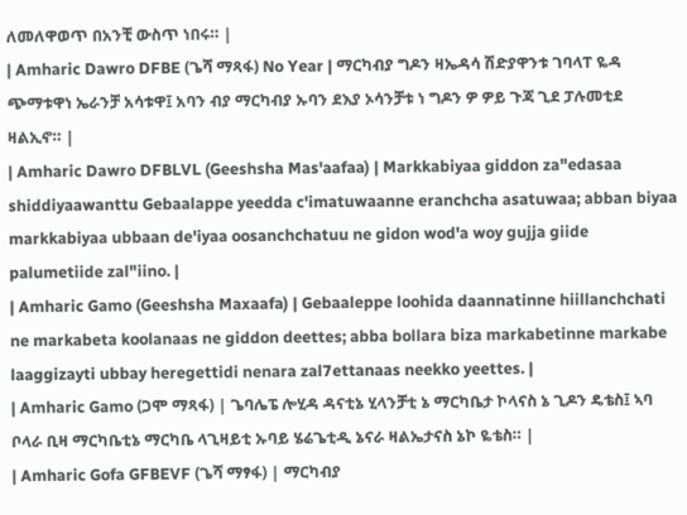ለመለዋወጥ በአንቺ ውስጥ ነበሩ። |
| Amharic Dawro DFBE (ጌሻ ማጻፋ) No Year | ማርካብያ ግዶን ዛኤዳሳ ሽድያዋንቱ ገባላፐ ዬዳ ጭማቱዋነ ኤራንቻ አሳቱዋ፤ አባን ብያ ማርካብያ ኡባን ደእያ ኦሳንቻቱ ነ ግዶን ዎ ዎይ ጉጃ ጊደ ፓሉመቲደ ዛልኢኖ። |
| Amharic Dawro DFBLVL (Geeshsha Mas'aafaa) | Markkabiyaa giddon za"edasaa shiddiyaawanttu Gebaalappe yeedda c'imatuwaanne eranchcha asatuwaa; abban biyaa markkabiyaa ubbaan de'iyaa oosanchchatuu ne gidon wod'a woy gujja giide palumetiide zal"iino. |
| Amharic Gamo (Geeshsha Maxaafa) | Gebaaleppe loohida daannatinne hiillanchchati ne markabeta koolanaas ne giddon deettes; abba bollara biza markabetinne markabe laaggizayti ubbay heregettidi nenara zal7ettanaas neekko yeettes. |
| Amharic Gamo (ጋሞ ማጻፋ) | ጌባሌፔ ሎሂዳ ዳናቲኔ ሂላንቻቲ ኔ ማርካቤታ ኮላናስ ኔ ጊዶን ዴቴስ፤ ኣባ ቦላራ ቢዛ ማርካቤቲኔ ማርካቤ ላጊዛይቲ ኡባይ ሄሬጌቲዲ ኔናራ ዛልኤታናስ ኔኮ ዬቴስ። |
| Amharic Gofa GFBEVF (ጌሻ ማፃፋ) | ማርካብያ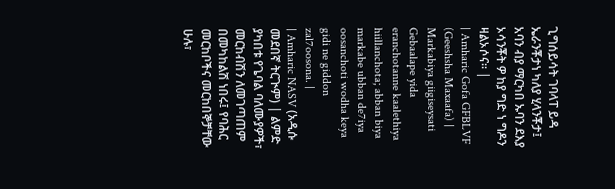ጊግሰይሳት ገባላፐ ይዳ ኤራንቾታነ ካለያ ሂላንቾታ፤ አባን ብያ ማርካበ ኡባን ደእያ ኦሳንቾት ዎ ከያ ግድ ነ ግዶን ዛልኦሶና። |
| Amharic Gofa GFBLVF (Geeshsha Maxaafa) | Markabiya giigiseysati Gebaalape yida eranchotanne kaalethiya hiillanchota; abban biya markabe ubban de7iya oosanchoti wodha keya gidi ne giddon zal7oosona. |
| Amharic NASV (አዲሱ መደበኛ ትርጒም) | ልምድ ያካበቱ የጌባል ባለሙያዎች፣ መርከብሽን ለመገጣጠም በመካከልሽ ነበሩ፤ የባሕር መርከቦችና መርከበኞቻቸው ሁሉ፣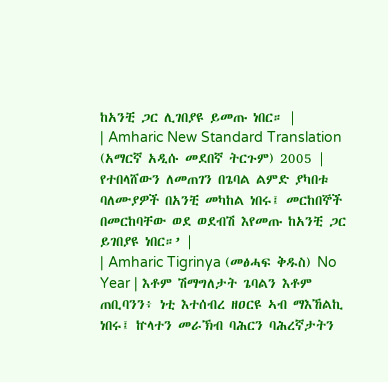ከአንቺ ጋር ሊገበያዩ ይመጡ ነበር። |
| Amharic New Standard Translation (አማርኛ አዲሱ መደበኛ ትርጉም) 2005 | የተበላሸውን ለመጠገን በጌባል ልምድ ያካበቱ ባለሙያዎች በአንቺ መካከል ነበሩ፤ መርከበኞች በመርከባቸው ወደ ወደብሽ እየመጡ ከአንቺ ጋር ይገበያዩ ነበር።’ |
| Amharic Tigrinya (መፅሓፍ ቅዱስ) No Year | እቶም ሽማግለታት ጌባልን እቶም ጠቢባንን፥ ነቲ እተሰብረ ዘዐርዩ ኣብ ማእኸልኪ ነበሩ፤ ኵላተን መራኽብ ባሕርን ባሕረኛታትን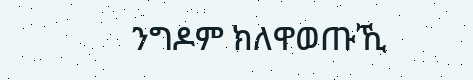ንግዶም ክለዋወጡኺ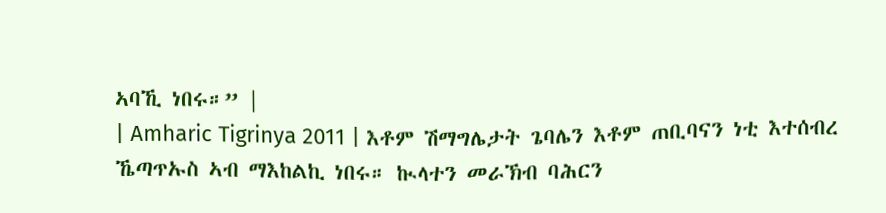ኣባኺ ነበሩ።” |
| Amharic Tigrinya 2011 | እቶም ሽማግሌታት ጌባሌን እቶም ጠቢባናን ነቲ እተሰብረ ኼጣጥኡስ ኣብ ማእከልኪ ነበሩ። ኲላተን መራኽብ ባሕርን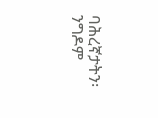ባሕረኛታትን፡ ንግዶም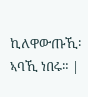ኪለዋውጡኺ፡ ኣባኺ ነበሩ። |